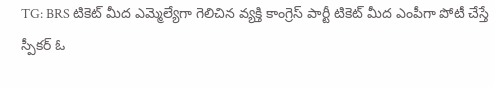TG: BRS టికెట్ మీద ఎమ్మెల్యేగా గెలిచిన వ్యక్తి కాంగ్రెస్ పార్టీ టికెట్ మీద ఎంపీగా పోటీ చేస్తే స్పీకర్ ఓ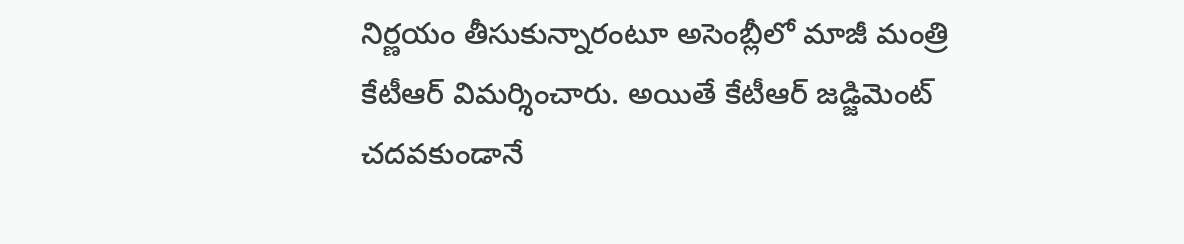నిర్ణయం తీసుకున్నారంటూ అసెంబ్లీలో మాజీ మంత్రి కేటీఆర్ విమర్శించారు. అయితే కేటీఆర్ జడ్జిమెంట్ చదవకుండానే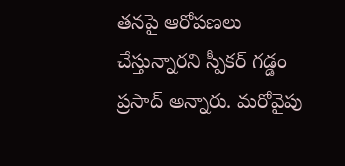తనపై ఆరోపణలు చేస్తున్నారని స్పీకర్ గడ్డం ప్రసాద్ అన్నారు. మరోవైపు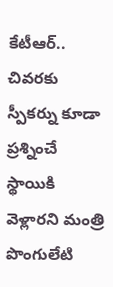కేటీఆర్.. చివరకు స్పీకర్ను కూడా ప్రశ్నించే స్థాయికి వెళ్లారని మంత్రి పొంగులేటి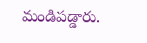మండిపడ్డారు.